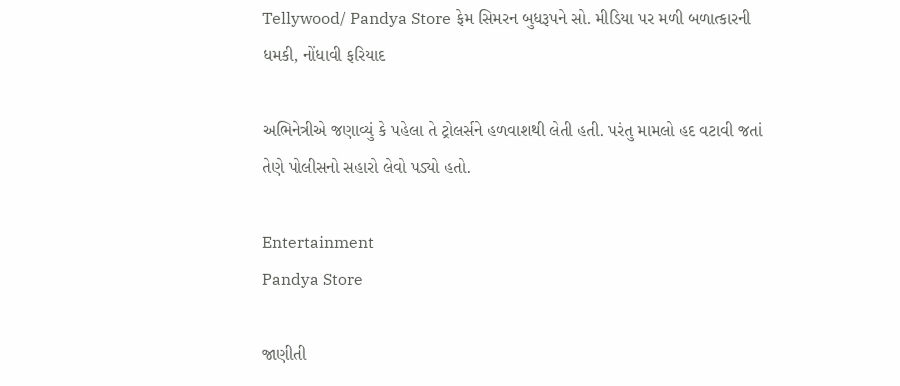Tellywood/ Pandya Store ફેમ સિમરન બુધરૂપને સો. મીડિયા પર મળી બળાત્કારની ધમકી, નોંધાવી ફરિયાદ

અભિનેત્રીએ જણાવ્યું કે પહેલા તે ટ્રોલર્સને હળવાશથી લેતી હતી. પરંતુ મામલો હદ વટાવી જતાં તેણે પોલીસનો સહારો લેવો પડ્યો હતો.

Entertainment
Pandya Store

જાણીતી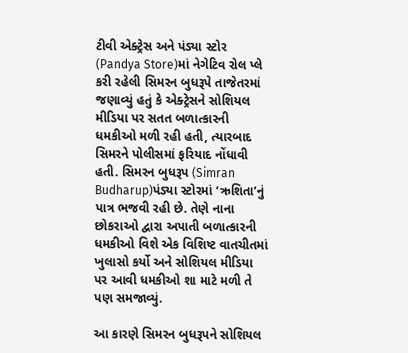ટીવી એક્ટ્રેસ અને પંડ્યા સ્ટોર (Pandya Store)માં નેગેટિવ રોલ પ્લે કરી રહેલી સિમરન બુધરૂપે તાજેતરમાં જણાવ્યું હતું કે એક્ટ્રેસને સોશિયલ મીડિયા પર સતત બળાત્કારની ધમકીઓ મળી રહી હતી, ત્યારબાદ સિમરને પોલીસમાં ફરિયાદ નોંધાવી હતી. સિમરન બુધરૂપ (Simran Budharup)પંડ્યા સ્ટોરમાં ‘ઋશિતા’નું પાત્ર ભજવી રહી છે. તેણે નાના છોકરાઓ દ્વારા અપાતી બળાત્કારની ધમકીઓ વિશે એક વિશિષ્ટ વાતચીતમાં ખુલાસો કર્યો અને સોશિયલ મીડિયા પર આવી ધમકીઓ શા માટે મળી તે પણ સમજાવ્યું.

આ કારણે સિમરન બુધરૂપને સોશિયલ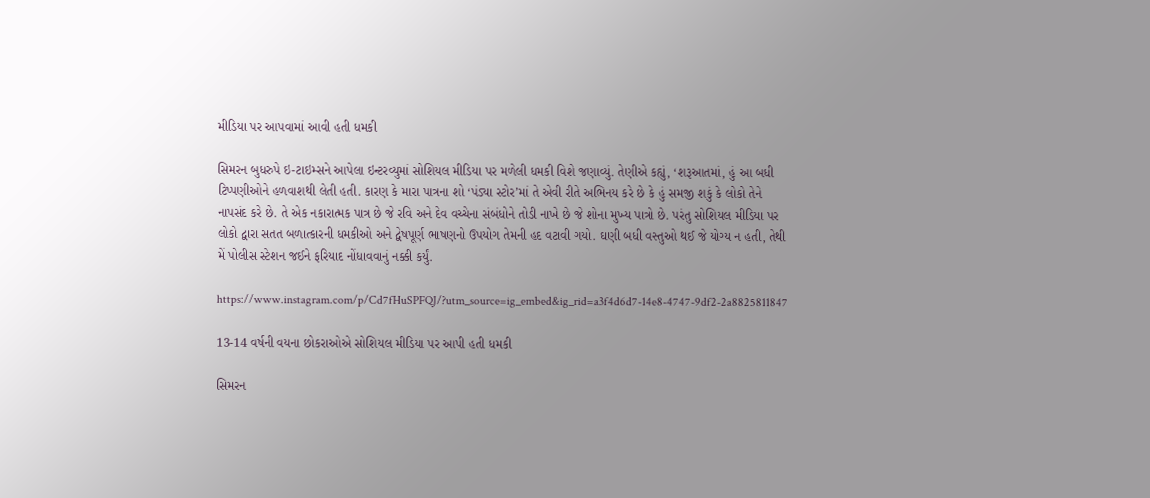મીડિયા પર આપવામાં આવી હતી ધમકી

સિમરન બુધરુપે ઇ-ટાઇમ્સને આપેલા ઇન્ટરવ્યુમાં સોશિયલ મીડિયા પર મળેલી ધમકી વિશે જણાવ્યું. તેણીએ કહ્યું, ‘શરૂઆતમાં, હું આ બધી ટિપ્પણીઓને હળવાશથી લેતી હતી. કારણ કે મારા પાત્રના શો ‘પંડ્યા સ્ટોર’માં તે એવી રીતે અભિનય કરે છે કે હું સમજી શકું કે લોકો તેને નાપસંદ કરે છે. તે એક નકારાત્મક પાત્ર છે જે રવિ અને દેવ વચ્ચેના સંબંધોને તોડી નાખે છે જે શોના મુખ્ય પાત્રો છે. પરંતુ સોશિયલ મીડિયા પર લોકો દ્વારા સતત બળાત્કારની ધમકીઓ અને દ્વેષપૂર્ણ ભાષણનો ઉપયોગ તેમની હદ વટાવી ગયો. ઘણી બધી વસ્તુઓ થઈ જે યોગ્ય ન હતી, તેથી મેં પોલીસ સ્ટેશન જઈને ફરિયાદ નોંધાવવાનું નક્કી કર્યું.

https://www.instagram.com/p/Cd7fHuSPFQJ/?utm_source=ig_embed&ig_rid=a3f4d6d7-14e8-4747-9df2-2a8825811847

13-14 વર્ષની વયના છોકરાઓએ સોશિયલ મીડિયા પર આપી હતી ધમકી

સિમરન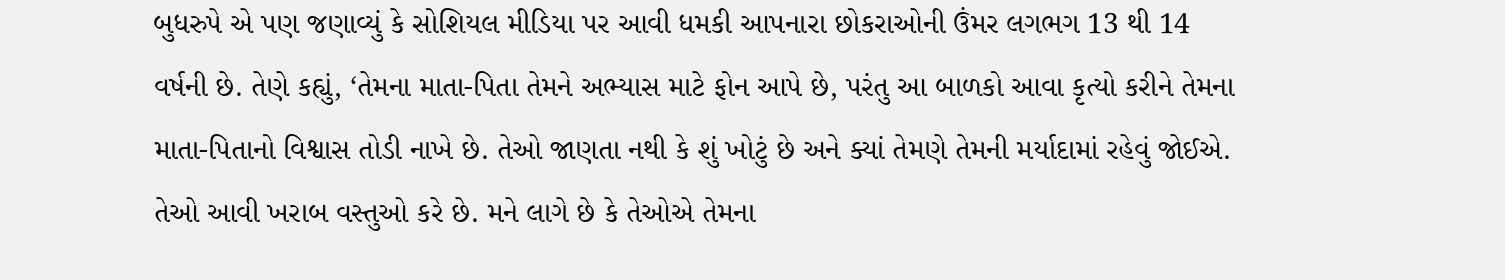બુધરુપે એ પણ જણાવ્યું કે સોશિયલ મીડિયા પર આવી ધમકી આપનારા છોકરાઓની ઉંમર લગભગ 13 થી 14 વર્ષની છે. તેણે કહ્યું, ‘તેમના માતા-પિતા તેમને અભ્યાસ માટે ફોન આપે છે, પરંતુ આ બાળકો આવા કૃત્યો કરીને તેમના માતા-પિતાનો વિશ્વાસ તોડી નાખે છે. તેઓ જાણતા નથી કે શું ખોટું છે અને ક્યાં તેમણે તેમની મર્યાદામાં રહેવું જોઈએ. તેઓ આવી ખરાબ વસ્તુઓ કરે છે. મને લાગે છે કે તેઓએ તેમના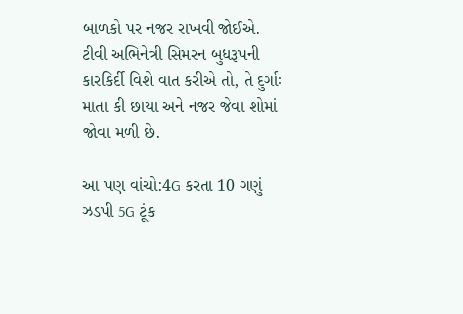બાળકો પર નજર રાખવી જોઈએ. ટીવી અભિનેત્રી સિમરન બુધરૂપની કારકિર્દી વિશે વાત કરીએ તો, તે દુર્ગાઃ માતા કી છાયા અને નજર જેવા શોમાં જોવા મળી છે.

આ પણ વાંચો:4G કરતા 10 ગણું ઝડપી 5G ટૂંક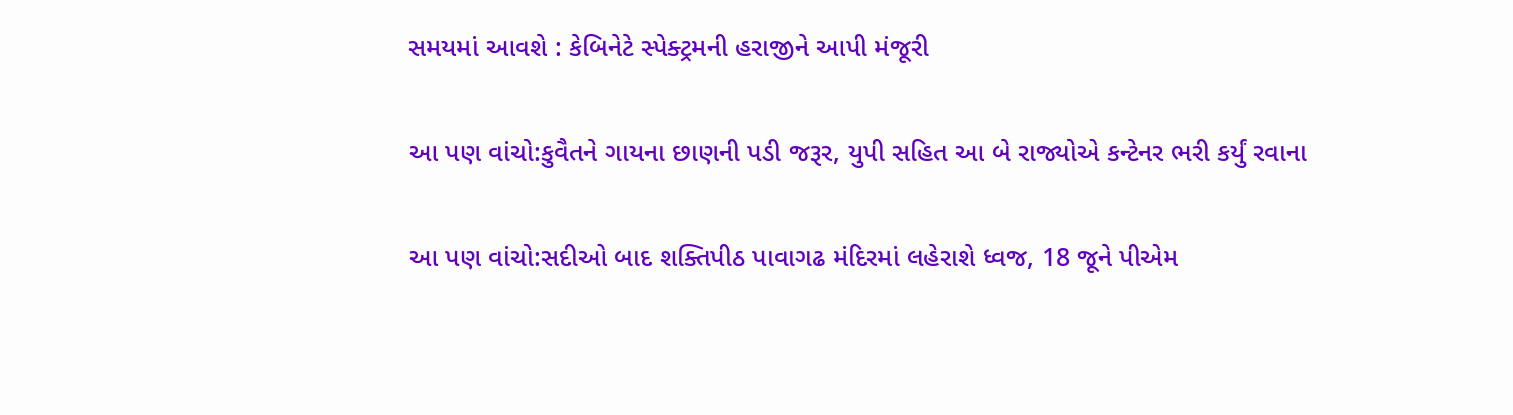સમયમાં આવશે : કેબિનેટે સ્પેક્ટ્રમની હરાજીને આપી મંજૂરી

આ પણ વાંચો:કુવૈતને ગાયના છાણની પડી જરૂર, યુપી સહિત આ બે રાજ્યોએ કન્ટેનર ભરી કર્યું રવાના

આ પણ વાંચો:સદીઓ બાદ શક્તિપીઠ પાવાગઢ મંદિરમાં લહેરાશે ધ્વજ, 18 જૂને પીએમ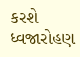કરશે ધ્વજારોહણ